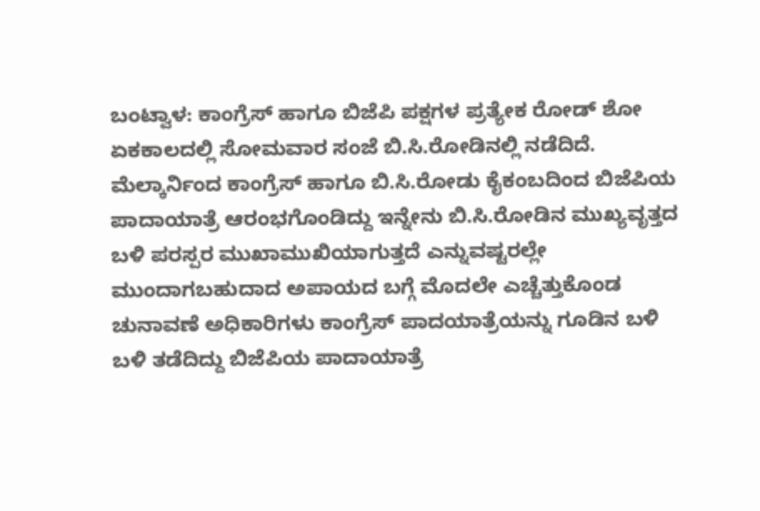ಬಂಟ್ವಾಳ: ಕಾಂಗ್ರೆಸ್ ಹಾಗೂ ಬಿಜೆಪಿ ಪಕ್ಷಗಳ ಪ್ರತ್ಯೇಕ ರೋಡ್ ಶೋ ಏಕಕಾಲದಲ್ಲಿ ಸೋಮವಾರ ಸಂಜೆ ಬಿ.ಸಿ.ರೋಡಿನಲ್ಲಿ ನಡೆದಿದೆ. ಮೆಲ್ಕಾರ್ನಿಂದ ಕಾಂಗ್ರೆಸ್ ಹಾಗೂ ಬಿ.ಸಿ.ರೋಡು ಕೈಕಂಬದಿಂದ ಬಿಜೆಪಿಯ ಪಾದಾಯಾತ್ರೆ ಆರಂಭಗೊಂಡಿದ್ದು ಇನ್ನೇನು ಬಿ.ಸಿ.ರೋಡಿನ ಮುಖ್ಯವೃತ್ತದ ಬಳಿ ಪರಸ್ಪರ ಮುಖಾಮುಖಿಯಾಗುತ್ತದೆ ಎನ್ನುವಷ್ಟರಲ್ಲೇ ಮುಂದಾಗಬಹುದಾದ ಅಪಾಯದ ಬಗ್ಗೆ ಮೊದಲೇ ಎಚ್ಚೆತ್ತುಕೊಂಡ ಚುನಾವಣೆ ಅಧಿಕಾರಿಗಳು ಕಾಂಗ್ರೆಸ್ ಪಾದಯಾತ್ರೆಯನ್ನು ಗೂಡಿನ ಬಳಿ ಬಳಿ ತಡೆದಿದ್ದು ಬಿಜೆಪಿಯ ಪಾದಾಯಾತ್ರೆ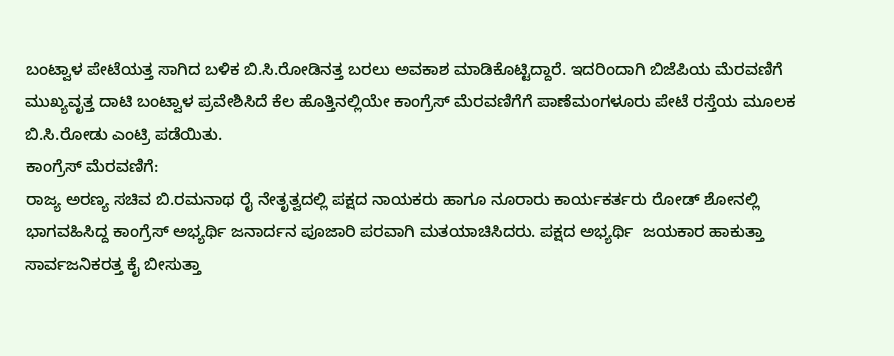ಬಂಟ್ವಾಳ ಪೇಟೆಯತ್ತ ಸಾಗಿದ ಬಳಿಕ ಬಿ.ಸಿ.ರೋಡಿನತ್ತ ಬರಲು ಅವಕಾಶ ಮಾಡಿಕೊಟ್ಟಿದ್ದಾರೆ. ಇದರಿಂದಾಗಿ ಬಿಜೆಪಿಯ ಮೆರವಣಿಗೆ ಮುಖ್ಯವೃತ್ತ ದಾಟಿ ಬಂಟ್ವಾಳ ಪ್ರವೇಶಿಸಿದೆ ಕೆಲ ಹೊತ್ತಿನಲ್ಲಿಯೇ ಕಾಂಗ್ರೆಸ್ ಮೆರವಣಿಗೆಗೆ ಪಾಣೆಮಂಗಳೂರು ಪೇಟೆ ರಸ್ತೆಯ ಮೂಲಕ ಬಿ.ಸಿ.ರೋಡು ಎಂಟ್ರಿ ಪಡೆಯಿತು.
ಕಾಂಗ್ರೆಸ್ ಮೆರವಣಿಗೆ:
ರಾಜ್ಯ ಅರಣ್ಯ ಸಚಿವ ಬಿ.ರಮನಾಥ ರೈ ನೇತೃತ್ವದಲ್ಲಿ ಪಕ್ಷದ ನಾಯಕರು ಹಾಗೂ ನೂರಾರು ಕಾರ್ಯಕರ್ತರು ರೋಡ್ ಶೋನಲ್ಲಿ ಭಾಗವಹಿಸಿದ್ದ ಕಾಂಗ್ರೆಸ್ ಅಭ್ಯರ್ಥಿ ಜನಾರ್ದನ ಪೂಜಾರಿ ಪರವಾಗಿ ಮತಯಾಚಿಸಿದರು. ಪಕ್ಷದ ಅಭ್ಯರ್ಥಿ  ಜಯಕಾರ ಹಾಕುತ್ತಾ ಸಾರ್ವಜನಿಕರತ್ತ ಕೈ ಬೀಸುತ್ತಾ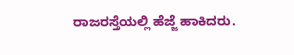ರಾಜರಸ್ತೆಯಲ್ಲಿ ಹೆಜ್ಜೆ ಹಾಕಿದರು.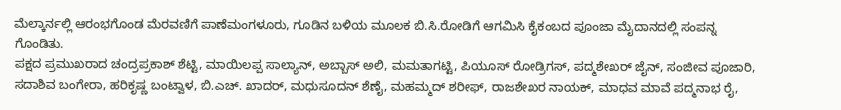ಮೆಲ್ಕಾರ್ನಲ್ಲಿ ಆರಂಭಗೊಂಡ ಮೆರವಣಿಗೆ ಪಾಣೆಮಂಗಳೂರು, ಗೂಡಿನ ಬಳಿಯ ಮೂಲಕ ಬಿ.ಸಿ.ರೋಡಿಗೆ ಆಗಮಿಸಿ ಕೈಕಂಬದ ಪೂಂಜಾ ಮೈದಾನದಲ್ಲಿ ಸಂಪನ್ನ ಗೊಂಡಿತು.
ಪಕ್ಷದ ಪ್ರಮುಖರಾದ ಚಂದ್ರಪ್ರಕಾಶ್ ಶೆಟ್ಟಿ, ಮಾಯಿಲಪ್ಪ ಸಾಲ್ಯಾನ್, ಅಬ್ಬಾಸ್ ಅಲಿ, ಮಮತಾಗಟ್ಟಿ, ಪಿಯೂಸ್ ರೋಡ್ರಿಗಸ್, ಪದ್ಮಶೇಖರ್ ಜೈನ್, ಸಂಜೀವ ಪೂಜಾರಿ, ಸದಾಶಿವ ಬಂಗೇರಾ, ಹರಿಕೃಷ್ಣ ಬಂಟ್ವಾಳ, ಬಿ.ಎಚ್. ಖಾದರ್, ಮಧುಸೂದನ್ ಶೆಣೈ, ಮಹಮ್ಮದ್ ಶರೀಫ್, ರಾಜಶೇಖರ ನಾಯಕ್, ಮಾಧವ ಮಾವೆ ಪದ್ಮನಾಭ ರೈ,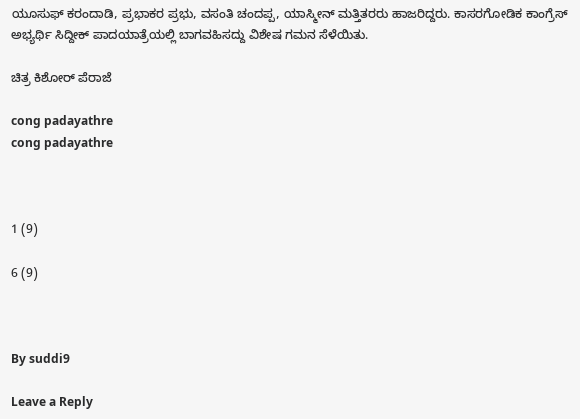ಯೂಸುಫ್ ಕರಂದಾಡಿ, ಪ್ರಭಾಕರ ಪ್ರಭು, ವಸಂತಿ ಚಂದಪ್ಪ, ಯಾಸ್ಮೀನ್ ಮತ್ತಿತರರು ಹಾಜರಿದ್ದರು. ಕಾಸರಗೋಡಿಕ ಕಾಂಗ್ರೆಸ್ ಅಭ್ಯರ್ಥಿ ಸಿದ್ದೀಕ್ ಪಾದಯಾತ್ರೆಯಲ್ಲಿ ಬಾಗವಹಿಸದ್ದು ವಿಶೇಷ ಗಮನ ಸೆಳೆಯಿತು.

ಚಿತ್ರ ಕಿಶೋರ್ ಪೆರಾಜೆ

cong padayathre
cong padayathre



1 (9)

6 (9)



By suddi9

Leave a Reply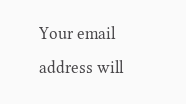Your email address will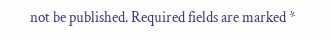not be published. Required fields are marked *